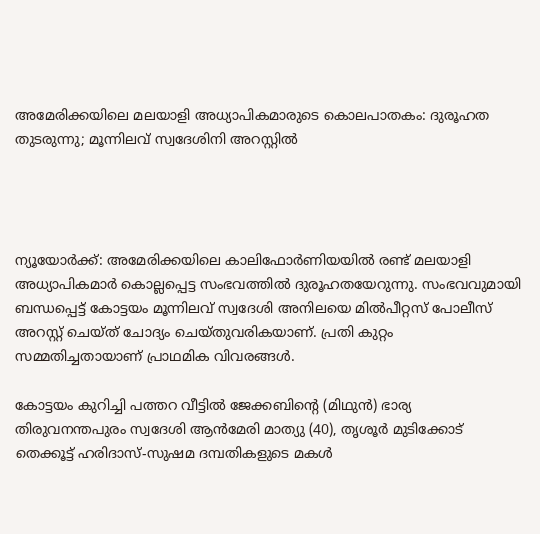അമേരിക്കയിലെ മലയാളി അധ്യാപികമാരുടെ കൊലപാതകം: ദുരൂഹത തുടരുന്നു; മൂന്നിലവ് സ്വദേശിനി അറസ്റ്റിൽ




ന്യൂയോർക്ക്: അമേരിക്കയിലെ കാലിഫോർണിയയിൽ രണ്ട് മലയാളി അധ്യാപികമാർ കൊല്ലപ്പെട്ട സംഭവത്തിൽ ദുരൂഹതയേറുന്നു. സംഭവവുമായി ബന്ധപ്പെട്ട് കോട്ടയം മൂന്നിലവ് സ്വദേശി അനിലയെ മിൽപീറ്റസ് പോലീസ് അറസ്റ്റ് ചെയ്ത് ചോദ്യം ചെയ്തുവരികയാണ്. പ്രതി കുറ്റം സമ്മതിച്ചതായാണ് പ്രാഥമിക വിവരങ്ങൾ.

കോട്ടയം കുറിച്ചി പത്തറ വീട്ടിൽ ജേക്കബിന്റെ (മിഥുൻ) ഭാര്യ തിരുവനന്തപുരം സ്വദേശി ആൻമേരി മാത്യു (40), തൃശൂർ മുടിക്കോട് തെക്കൂട്ട് ഹരിദാസ്-സുഷമ ദമ്പതികളുടെ മകൾ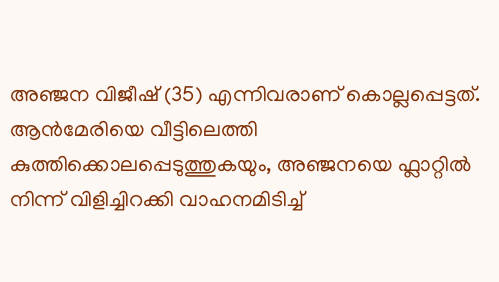അഞ്ജന വിജീഷ് (35) എന്നിവരാണ് കൊല്ലപ്പെട്ടത്. ആൻമേരിയെ വീട്ടിലെത്തി കുത്തിക്കൊലപ്പെടുത്തുകയും, അഞ്ജനയെ ഫ്ലാറ്റിൽ നിന്ന് വിളിച്ചിറക്കി വാഹനമിടിച്ച്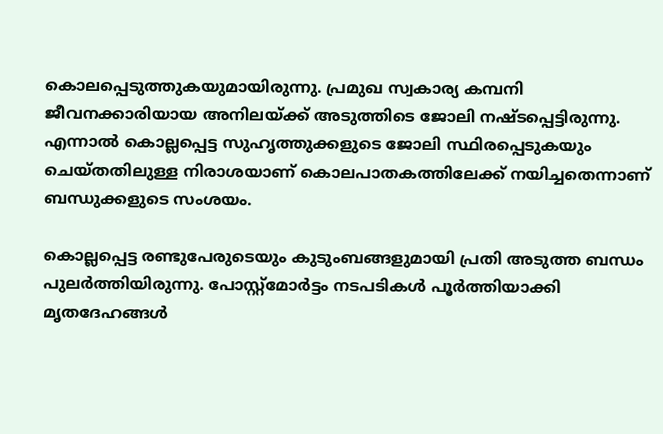കൊലപ്പെടുത്തുകയുമായിരുന്നു. പ്രമുഖ സ്വകാര്യ കമ്പനി ജീവനക്കാരിയായ അനിലയ്ക്ക് അടുത്തിടെ ജോലി നഷ്ടപ്പെട്ടിരുന്നു. എന്നാൽ കൊല്ലപ്പെട്ട സുഹൃത്തുക്കളുടെ ജോലി സ്ഥിരപ്പെടുകയും ചെയ്തതിലുള്ള നിരാശയാണ് കൊലപാതകത്തിലേക്ക് നയിച്ചതെന്നാണ് ബന്ധുക്കളുടെ സംശയം.

കൊല്ലപ്പെട്ട രണ്ടുപേരുടെയും കുടുംബങ്ങളുമായി പ്രതി അടുത്ത ബന്ധം പുലർത്തിയിരുന്നു. പോസ്റ്റ്‌മോർട്ടം നടപടികൾ പൂർത്തിയാക്കി മൃതദേഹങ്ങൾ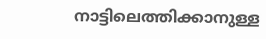നാട്ടിലെത്തിക്കാനുള്ള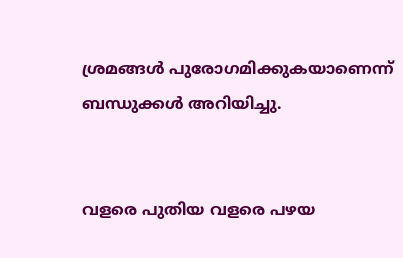ശ്രമങ്ങൾ പുരോഗമിക്കുകയാണെന്ന് ബന്ധുക്കൾ അറിയിച്ചു.


വളരെ പുതിയ വളരെ പഴയ